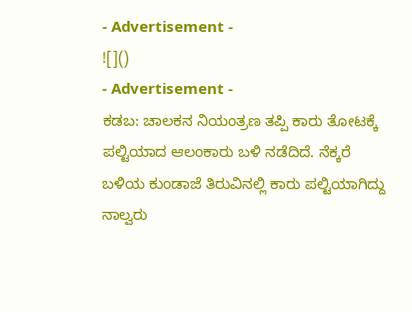- Advertisement -
![]()
- Advertisement -
ಕಡಬ: ಚಾಲಕನ ನಿಯಂತ್ರಣ ತಪ್ಪಿ ಕಾರು ತೋಟಕ್ಕೆ ಪಲ್ಟಿಯಾದ ಆಲಂಕಾರು ಬಳಿ ನಡೆದಿದೆ. ನೆಕ್ಕರೆ ಬಳಿಯ ಕುಂಡಾಜೆ ತಿರುವಿನಲ್ಲಿ ಕಾರು ಪಲ್ಟಿಯಾಗಿದ್ದು ನಾಲ್ವರು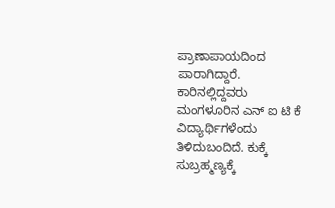ಪ್ರಾಣಾಪಾಯದಿಂದ ಪಾರಾಗಿದ್ದಾರೆ.
ಕಾರಿನಲ್ಲಿದ್ದವರು ಮಂಗಳೂರಿನ ಎನ್ ಐ ಟಿ ಕೆ ವಿದ್ಯಾರ್ಥಿಗಳೆಂದು ತಿಳಿದುಬಂದಿದೆ. ಕುಕ್ಕೆ ಸುಬ್ರಹ್ಮಣ್ಯಕ್ಕೆ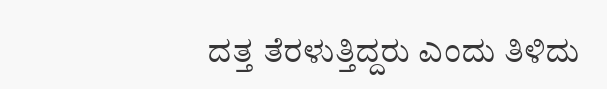ದತ್ತ ತೆರಳುತ್ತಿದ್ದರು ಎಂದು ತಿಳಿದು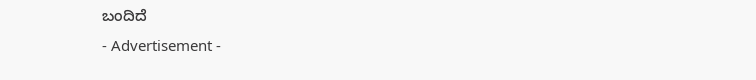ಬಂದಿದೆ
- Advertisement -